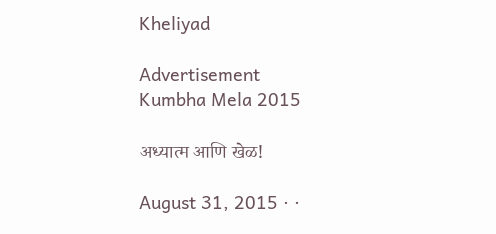Kheliyad

Advertisement
Kumbha Mela 2015

अध्यात्म आणि खेळ!

August 31, 2015 · ·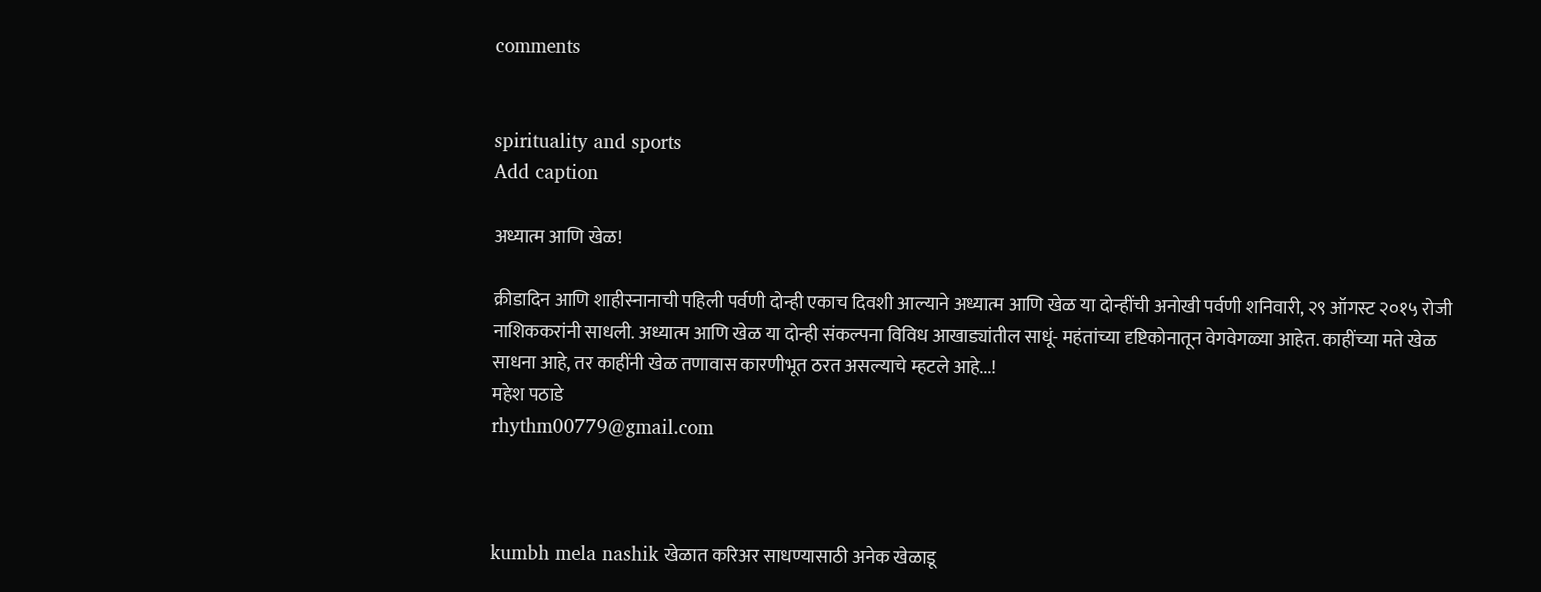comments


spirituality and sports
Add caption

अध्यात्म आणि खेळ!

क्रीडादिन आणि शाहीस्नानाची पहिली पर्वणी दोन्ही एकाच दिवशी आल्याने अध्यात्म आणि खेळ या दोन्हींची अनोखी पर्वणी शनिवारी, २९ ऑगस्ट २०१५ रोजी नाशिककरांनी साधली. अध्यात्म आणि खेळ या दोन्ही संकल्पना विविध आखाड्यांतील साधूं- महंतांच्या दृष्टिकोनातून वेगवेगळ्या आहेत. काहींच्या मते खेळ साधना आहे, तर काहींनी खेळ तणावास कारणीभूत ठरत असल्याचे म्हटले आहे...!
महेश पठाडे
rhythm00779@gmail.com



kumbh mela nashik खेळात करिअर साधण्यासाठी अनेक खेळाडू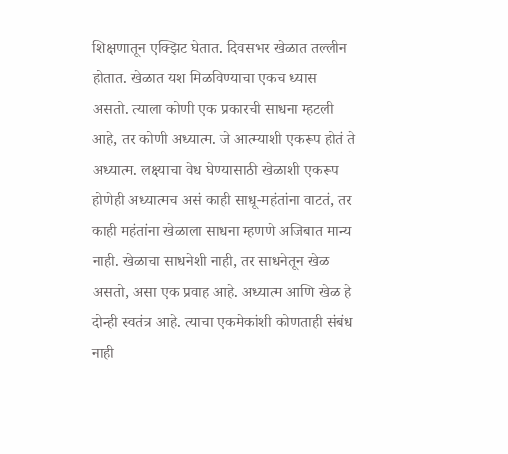शिक्षणातून एक्झिट घेतात. दिवसभर खेळात तल्लीन होतात. खेळात यश मिळविण्याचा एकच ध्यास असतो. त्याला कोणी एक प्रकारची साधना म्हटली आहे, तर कोणी अध्यात्म. जे आत्म्याशी एकरूप होतं ते अध्यात्म. लक्ष्याचा वेध घेण्यासाठी खेळाशी एकरूप होणेही अध्यात्मच असं काही साधू-महंतांना वाटतं, तर काही महंतांना खेळाला साधना म्हणणे अजिबात मान्य नाही. खेळाचा साधनेशी नाही, तर साधनेतून खेळ असतो, असा एक प्रवाह आहे. अध्यात्म आणि खेळ हे दोन्ही स्वतंत्र आहे. त्याचा एकमेकांशी कोणताही संबंध नाही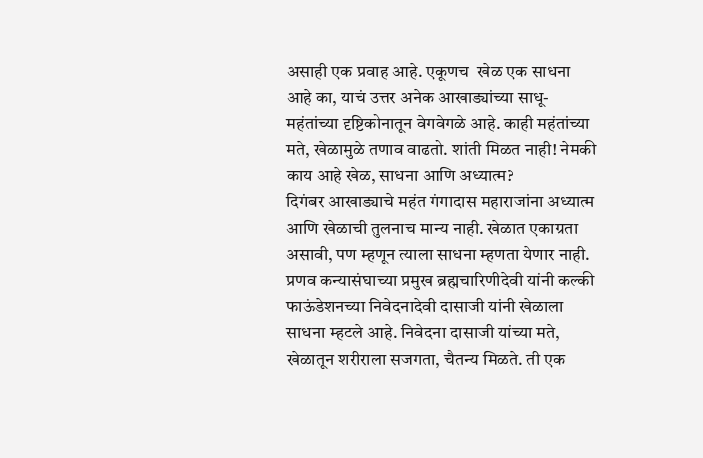असाही एक प्रवाह आहे. एकूणच  खेळ एक साधना आहे का, याचं उत्तर अनेक आखाड्यांच्या साधू-महंतांच्या दृष्टिकोनातून वेगवेगळे आहे. काही महंतांच्या मते, खेळामुळे तणाव वाढतो. शांती मिळत नाही! नेमकी काय आहे खेळ, साधना आणि अध्यात्म?
दिगंबर आखाड्याचे महंत गंगादास महाराजांना अध्यात्म आणि खेळाची तुलनाच मान्य नाही. खेळात एकाग्रता असावी, पण म्हणून त्याला साधना म्हणता येणार नाही. प्रणव कन्यासंघाच्या प्रमुख ब्रह्मचारिणीदेवी यांनी कल्की फाऊंडेशनच्या निवेदनादेवी दासाजी यांनी खेळाला साधना म्हटले आहे. निवेदना दासाजी यांच्या मते, खेळातून शरीराला सजगता, चैतन्य मिळते. ती एक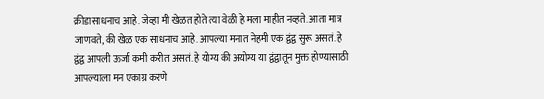क्रीडासाधनाच आहे. जेव्हा मी खेळत होते त्या वेळी हे मला माहीत नव्हते. आता मात्र जाणवते, की खेळ एक साधनाच आहे. आपल्या मनात नेहमी एक द्वंद्व सुरू असतं. हे द्वंद्व आपली ऊर्जा कमी करीत असतं. हे योग्य की अयोग्य या द्वंद्वातून मुक्त होण्यासाठी आपल्याला मन एकाग्र करणे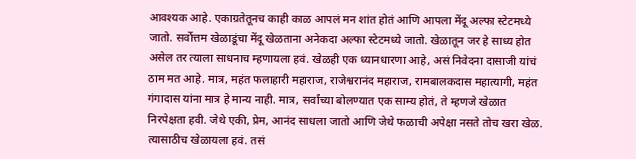आवश्यक आहे. एकाग्रतेतूनच काही काळ आपलं मन शांत होतं आणि आपला मेंदू अल्फा स्टेटमध्ये जातो. सर्वोत्तम खेळाडूंचा मेंदू खेळताना अनेकदा अल्फा स्टेटमध्ये जातो. खेळातून जर हे साध्य होत असेल तर त्याला साधनाच म्हणायला हवं. खेळही एक ध्यानधारणा आहे, असं निवेदना दासाजी यांचं ठाम मत आहे. मात्र, महंत फलाहारी महाराज, राजेश्वरानंद महाराज, रामबालकदास महात्यागी, महंत गंगादास यांना मात्र हे मान्य नाही. मात्र, सर्वांच्या बोलण्यात एक साम्य होतं, ते म्हणजे खेळात निरपेक्षता हवी. जेथे एकी, प्रेम, आनंद साधला जातो आणि जेथे फळाची अपेक्षा नसते तोच खरा खेळ. त्यासाठीच खेळायला हवं. तसं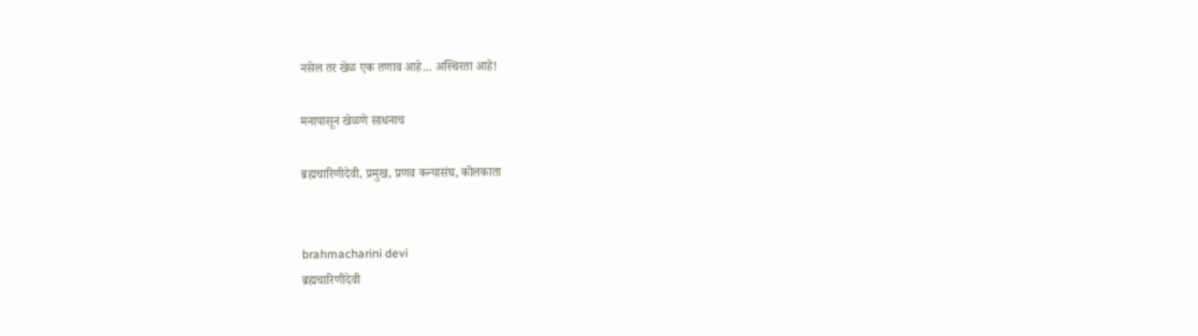नसेल तर खेळ एक तणाव आहे... अस्थिरता आहे!

मनापासून खेळणे साधनाच

ब्रह्मचारिणीदेवी, प्रमुख, प्रणव कन्यासंघ, कोलकाता


brahmacharini devi
ब्रह्मचारिणीदेवी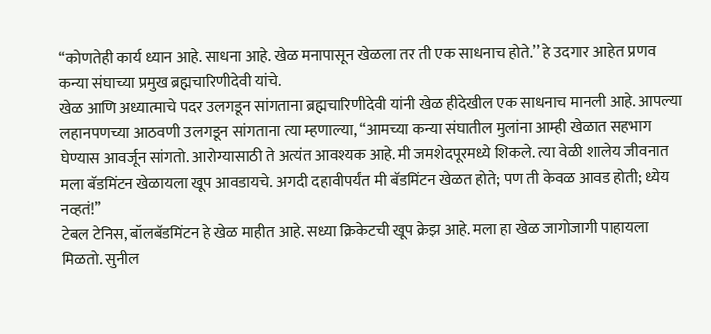‘‘कोणतेही कार्य ध्यान आहे. साधना आहे. खेळ मनापासून खेळला तर ती एक साधनाच होते.’’ हे उदगार आहेत प्रणव कन्या संघाच्या प्रमुख ब्रह्मचारिणीदेवी यांचे.
खेळ आणि अध्यात्माचे पदर उलगडून सांगताना ब्रह्मचारिणीदेवी यांनी खेळ हीदेखील एक साधनाच मानली आहे. आपल्या लहानपणच्या आठवणी उलगडून सांगताना त्या म्हणाल्या, ‘‘आमच्या कन्या संघातील मुलांना आम्ही खेळात सहभाग घेण्यास आवर्जून सांगतो. आरोग्यासाठी ते अत्यंत आवश्यक आहे. मी जमशेदपूरमध्ये शिकले. त्या वेळी शालेय जीवनात मला बॅडमिंटन खेळायला खूप आवडायचे. अगदी दहावीपर्यंत मी बॅडमिंटन खेळत होते; पण ती केवळ आवड होती; ध्येय नव्हतं!’’
टेबल टेनिस, बॉलबॅडमिंटन हे खेळ माहीत आहे. सध्या क्रिकेटची खूप क्रेझ आहे. मला हा खेळ जागोजागी पाहायला मिळतो. सुनील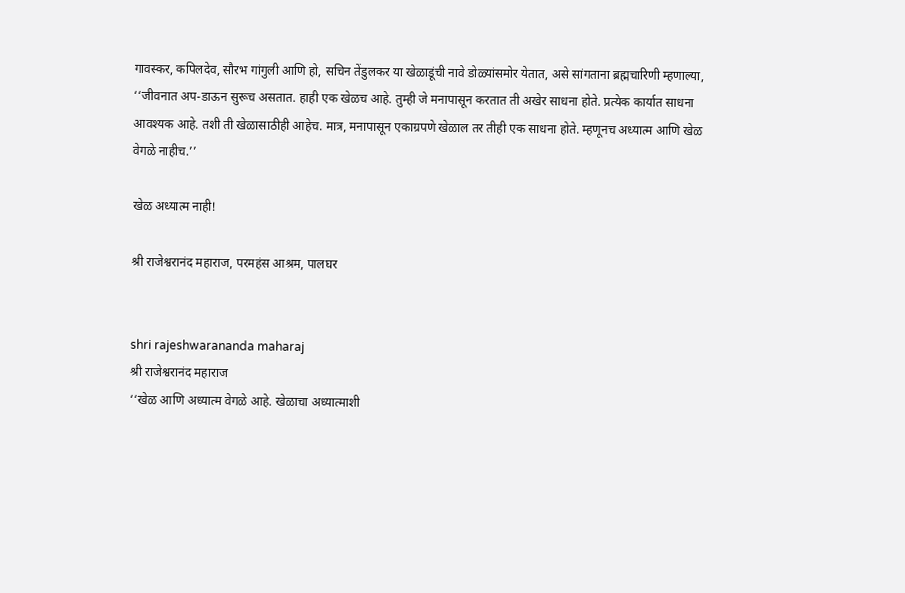गावस्कर, कपिलदेव, सौरभ गांगुली आणि हो, सचिन तेंडुलकर या खेळाडूंची नावे डोळ्यांसमोर येतात, असे सांगताना ब्रह्मचारिणी म्हणाल्या, ‘‘जीवनात अप-डाऊन सुरूच असतात. हाही एक खेळच आहे. तुम्ही जे मनापासून करतात ती अखेर साधना होते. प्रत्येक कार्यात साधना आवश्यक आहे. तशी ती खेळासाठीही आहेच. मात्र, मनापासून एकाग्रपणे खेळाल तर तीही एक साधना होते. म्हणूनच अध्यात्म आणि खेळ वेगळे नाहीच.’’

खेळ अध्यात्म नाही!

श्री राजेश्वरानंद महाराज, परमहंस आश्रम, पालघर


shri rajeshwarananda maharaj
श्री राजेश्वरानंद महाराज
‘‘खेळ आणि अध्यात्म वेगळे आहे. खेळाचा अध्यात्माशी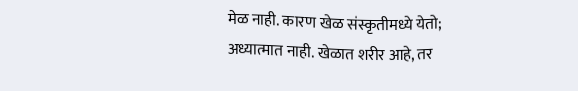मेळ नाही. कारण खेळ संस्कृतीमध्ये येतो; अध्यात्मात नाही. खेळात शरीर आहे, तर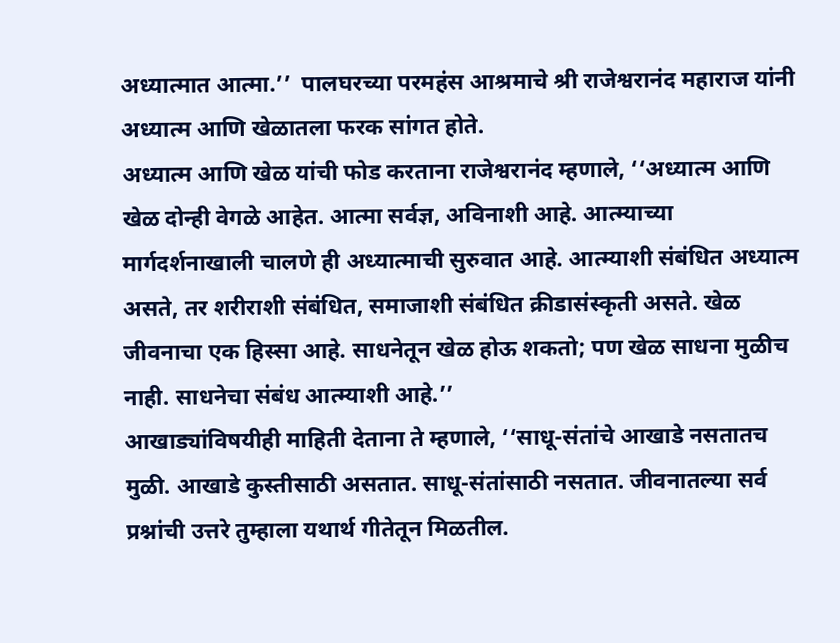अध्यात्मात आत्मा.’’  पालघरच्या परमहंस आश्रमाचे श्री राजेश्वरानंद महाराज यांनी अध्यात्म आणि खेळातला फरक सांगत होते.
अध्यात्म आणि खेळ यांची फोड करताना राजेश्वरानंद म्हणाले, ‘‘अध्यात्म आणि खेळ दोन्ही वेगळे आहेत. आत्मा सर्वज्ञ, अविनाशी आहे. आत्म्याच्या मार्गदर्शनाखाली चालणे ही अध्यात्माची सुरुवात आहे. आत्म्याशी संबंधित अध्यात्म असते, तर शरीराशी संबंधित, समाजाशी संबंधित क्रीडासंस्कृती असते. खेळ जीवनाचा एक हिस्सा आहे. साधनेतून खेळ होऊ शकतो; पण खेळ साधना मुळीच नाही. साधनेचा संबंध आत्म्याशी आहे.’’
आखाड्यांविषयीही माहिती देताना ते म्हणाले, ‘‘साधू-संतांचे आखाडे नसतातच मुळी. आखाडे कुस्तीसाठी असतात. साधू-संतांसाठी नसतात. जीवनातल्या सर्व प्रश्नांची उत्तरे तुम्हाला यथार्थ गीतेतून मिळतील.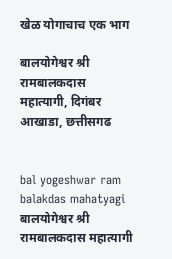खेळ योगाचाच एक भाग

बालयोगेश्वर श्री रामबालकदास महात्यागी, दिगंबर आखाडा, छत्तीसगढ


bal yogeshwar ram balakdas mahatyagi
बालयोगेश्वर श्री रामबालकदास महात्यागी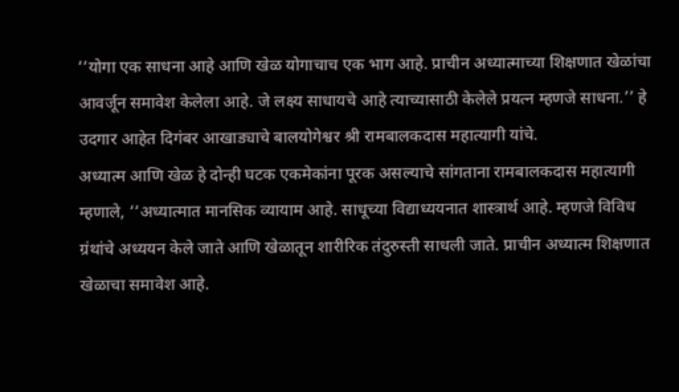‘‘योगा एक साधना आहे आणि खेळ योगाचाच एक भाग आहे. प्राचीन अध्यात्माच्या शिक्षणात खेळांचा आवर्जून समावेश केलेला आहे. जे लक्ष्य साधायचे आहे त्याच्यासाठी केलेले प्रयत्न म्हणजे साधना.’’ हे उदगार आहेत दिगंबर आखाड्याचे बालयोगेश्वर श्री रामबालकदास महात्यागी यांचे.
अध्यात्म आणि खेळ हे दोन्ही घटक एकमेकांना पूरक असल्याचे सांगताना रामबालकदास महात्यागी म्हणाले, ‘‘अध्यात्मात मानसिक व्यायाम आहे. साधूच्या विद्याध्ययनात शास्त्रार्थ आहे. म्हणजे विविध ग्रंथांचे अध्ययन केले जाते आणि खेळातून शारीरिक तंदुरुस्ती साधली जाते. प्राचीन अध्यात्म शिक्षणात खेळाचा समावेश आहे.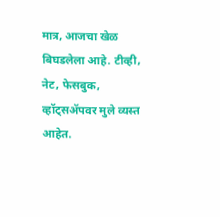मात्र, आजचा खेळ बिघडलेला आहे. टीव्ही, नेट, फेसबुक, व्हॉट्सॲपवर मुले व्यस्त आहेत.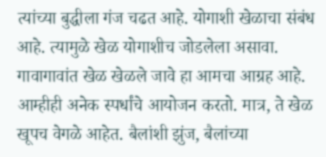त्यांच्या बुद्धीला गंज चढत आहे. योगाशी खेळाचा संबंध आहे. त्यामुळे खेळ योगाशीच जोडलेला असावा. गावागावांत खेळ खेळले जावे हा आमचा आग्रह आहे. आम्हीही अनेक स्पर्धांचे आयोजन करतो. मात्र, ते खेळ खूपच वेगळे आहेत. बैलांशी झुंज, बैलांच्या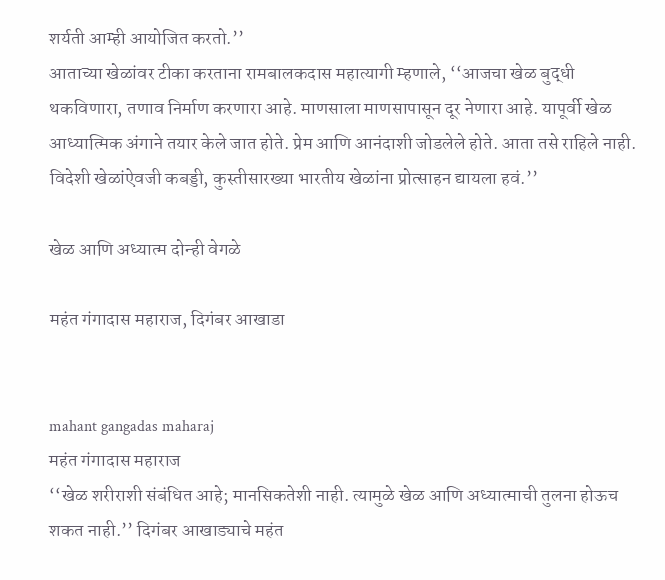शर्यती आम्ही आयोजित करतो.’’
आताच्या खेळांवर टीका करताना रामबालकदास महात्यागी म्हणाले, ‘‘आजचा खेळ बुद्धी थकविणारा, तणाव निर्माण करणारा आहे. माणसाला माणसापासून दूर नेणारा आहे. यापूर्वी खेळ आध्यात्मिक अंगाने तयार केले जात होते. प्रेम आणि आनंदाशी जोडलेले होते. आता तसे राहिले नाही. विदेशी खेळांऐवजी कबड्डी, कुस्तीसारख्या भारतीय खेळांना प्रोत्साहन द्यायला हवं.’’

खेळ आणि अध्यात्म दोन्ही वेगळे

महंत गंगादास महाराज, दिगंबर आखाडा


mahant gangadas maharaj
महंत गंगादास महाराज
‘‘खेळ शरीराशी संबंधित आहे; मानसिकतेशी नाही. त्यामुळे खेळ आणि अध्यात्माची तुलना होऊच शकत नाही.’’ दिगंबर आखाड्याचे महंत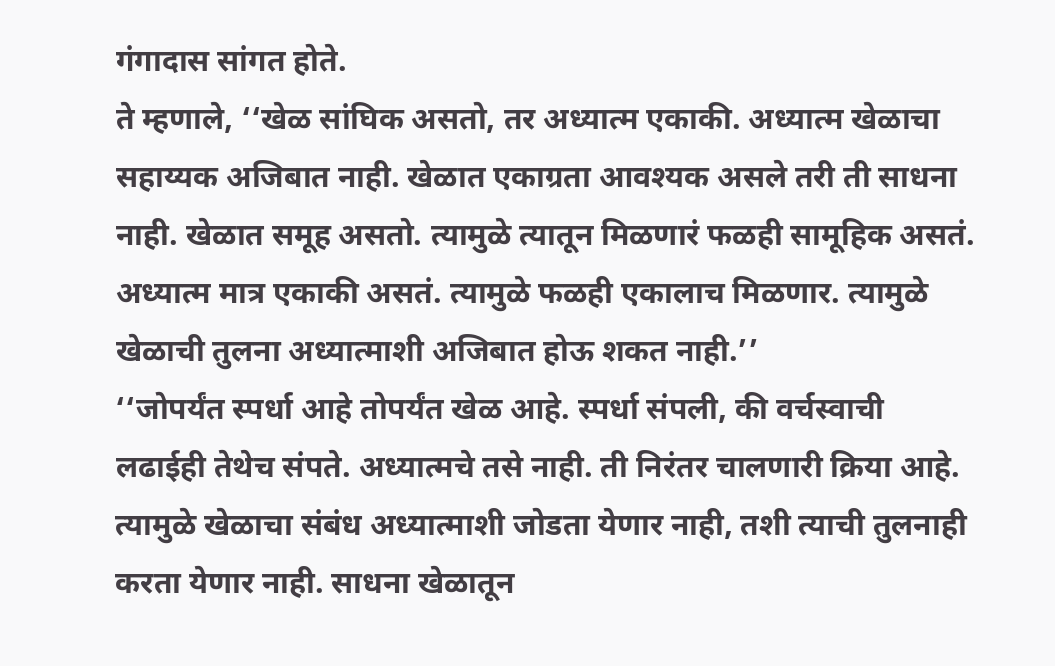गंगादास सांगत होते.
ते म्हणाले, ‘‘खेळ सांघिक असतो, तर अध्यात्म एकाकी. अध्यात्म खेळाचा सहाय्यक अजिबात नाही. खेळात एकाग्रता आवश्यक असले तरी ती साधना नाही. खेळात समूह असतो. त्यामुळे त्यातून मिळणारं फळही सामूहिक असतं. अध्यात्म मात्र एकाकी असतं. त्यामुळे फळही एकालाच मिळणार. त्यामुळे खेळाची तुलना अध्यात्माशी अजिबात होऊ शकत नाही.’’
‘‘जोपर्यंत स्पर्धा आहे तोपर्यंत खेळ आहे. स्पर्धा संपली, की वर्चस्वाची लढाईही तेथेच संपते. अध्यात्मचे तसे नाही. ती निरंतर चालणारी क्रिया आहे. त्यामुळे खेळाचा संबंध अध्यात्माशी जोडता येणार नाही, तशी त्याची तुलनाही करता येणार नाही. साधना खेळातून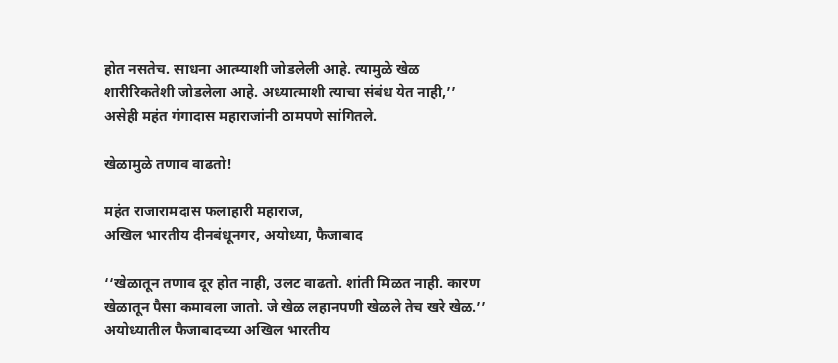होत नसतेच. साधना आत्म्याशी जोडलेली आहे. त्यामुळे खेळ शारीरिकतेशी जोडलेला आहे. अध्यात्माशी त्याचा संबंध येत नाही,’’ असेही महंत गंगादास महाराजांनी ठामपणे सांगितले.

खेळामुळे तणाव वाढतो!

महंत राजारामदास फलाहारी महाराज,
अखिल भारतीय दीनबंधूनगर, अयोध्या, फैजाबाद

‘‘खेळातून तणाव दूर होत नाही, उलट वाढतो. शांती मिळत नाही. कारण खेळातून पैसा कमावला जातो. जे खेळ लहानपणी खेळले तेच खरे खेळ.’’ अयोध्यातील फैजाबादच्या अखिल भारतीय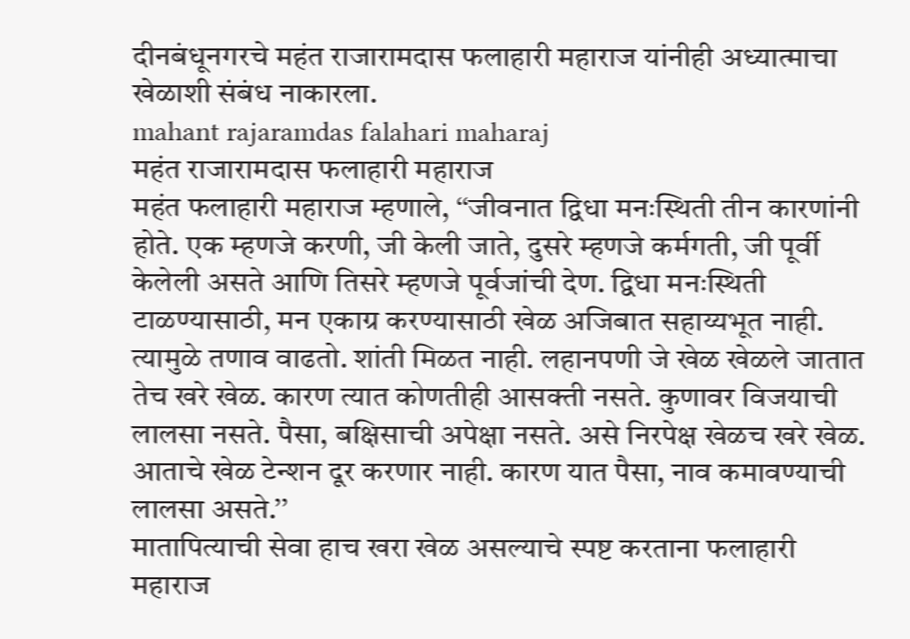दीनबंधूनगरचे महंत राजारामदास फलाहारी महाराज यांनीही अध्यात्माचा खेळाशी संबंध नाकारला.
mahant rajaramdas falahari maharaj
महंत राजारामदास फलाहारी महाराज
महंत फलाहारी महाराज म्हणाले, ‘‘जीवनात द्विधा मनःस्थिती तीन कारणांनी होते. एक म्हणजे करणी, जी केली जाते, दुसरे म्हणजे कर्मगती, जी पूर्वी केलेली असते आणि तिसरे म्हणजे पूर्वजांची देण. द्विधा मनःस्थिती टाळण्यासाठी, मन एकाग्र करण्यासाठी खेळ अजिबात सहाय्यभूत नाही. त्यामुळे तणाव वाढतो. शांती मिळत नाही. लहानपणी जे खेळ खेळले जातात तेच खरे खेळ. कारण त्यात कोणतीही आसक्ती नसते. कुणावर विजयाची लालसा नसते. पैसा, बक्षिसाची अपेक्षा नसते. असे निरपेक्ष खेळच खरे खेळ. आताचे खेळ टेन्शन दूर करणार नाही. कारण यात पैसा, नाव कमावण्याची लालसा असते.’’
मातापित्याची सेवा हाच खरा खेळ असल्याचे स्पष्ट करताना फलाहारी महाराज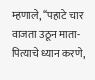म्हणाले, ‘‘पहाटे चार वाजता उठून माता-पित्याचे ध्यान करणे,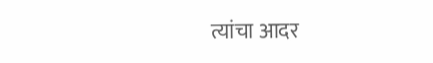त्यांचा आदर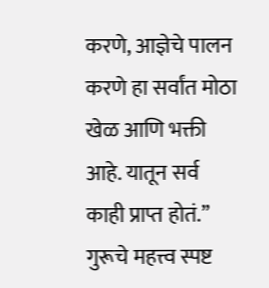करणे, आज्ञेचे पालन करणे हा सर्वांत मोठा खेळ आणि भक्ती आहे. यातून सर्व काही प्राप्त होतं.’’ गुरूचे महत्त्व स्पष्ट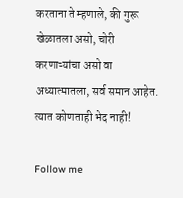करताना ते म्हणाले, की गुरू खेळातला असो, चोरी करणाऱ्यांचा असो वा अध्यात्मातला, सर्व समान आहेत. त्यात कोणताही भेद नाही!

Follow me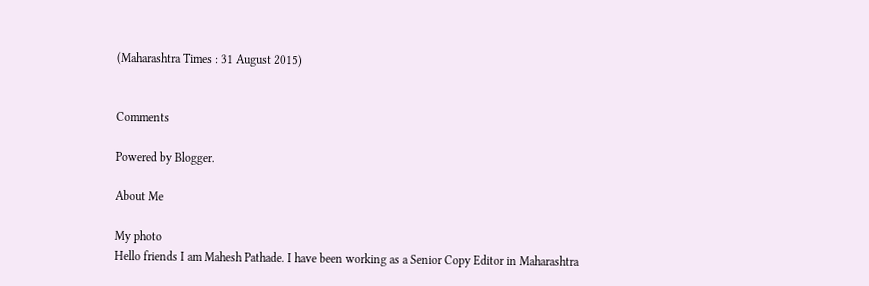(Maharashtra Times : 31 August 2015)


Comments

Powered by Blogger.

About Me

My photo
Hello friends I am Mahesh Pathade. I have been working as a Senior Copy Editor in Maharashtra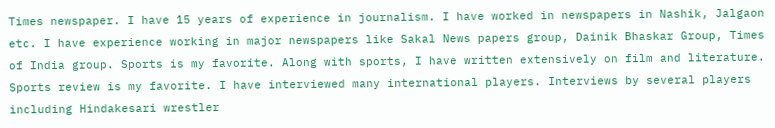Times newspaper. I have 15 years of experience in journalism. I have worked in newspapers in Nashik, Jalgaon etc. I have experience working in major newspapers like Sakal News papers group, Dainik Bhaskar Group, Times of India group. Sports is my favorite. Along with sports, I have written extensively on film and literature. Sports review is my favorite. I have interviewed many international players. Interviews by several players including Hindakesari wrestler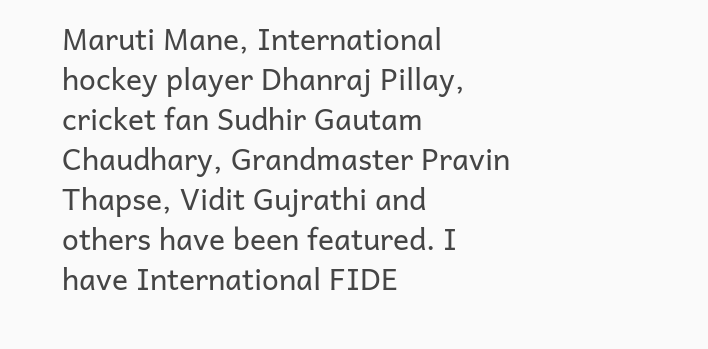Maruti Mane, International hockey player Dhanraj Pillay, cricket fan Sudhir Gautam Chaudhary, Grandmaster Pravin Thapse, Vidit Gujrathi and others have been featured. I have International FIDE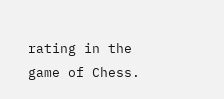rating in the game of Chess.